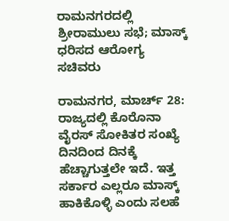ರಾಮನಗರದಲ್ಲಿ ಶ್ರೀರಾಮುಲು ಸಭೆ; ಮಾಸ್ಕ್ ಧರಿಸದ ಆರೋಗ್ಯ ಸಚಿವರು

ರಾಮನಗರ, ಮಾರ್ಚ್ 28: ರಾಜ್ಯದಲ್ಲಿ ಕೊರೊನಾ ವೈರಸ್ ಸೋಕಿತರ ಸಂಖ್ಯೆ ದಿನದಿಂದ ದಿನಕ್ಕೆ ಹೆಚ್ಚಾಗುತ್ತಲೇ ಇದೆ. ಇತ್ತ ಸರ್ಕಾರ ಎಲ್ಲರೂ ಮಾಸ್ಕ್ ಹಾಕಿಕೊಳ್ಳಿ ಎಂದು ಸಲಹೆ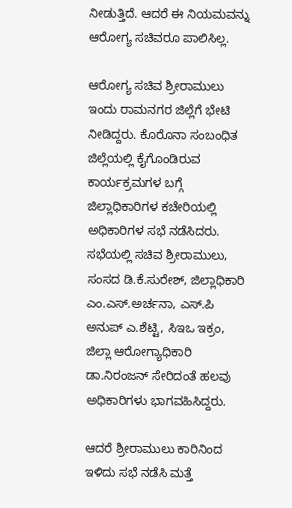ನೀಡುತ್ತಿದೆ. ಆದರೆ ಈ ನಿಯಮವನ್ನು ಆರೋಗ್ಯ ಸಚಿವರೂ ಪಾಲಿಸಿಲ್ಲ.

ಆರೋಗ್ಯ ಸಚಿವ ಶ್ರೀರಾಮುಲು ಇಂದು ರಾಮನಗರ ಜಿಲ್ಲೆಗೆ ಭೇಟಿ ನೀಡಿದ್ದರು. ಕೊರೊನಾ ಸಂಬಂಧಿತ ಜಿಲ್ಲೆಯಲ್ಲಿ ಕೈಗೊಂಡಿರುವ ಕಾರ್ಯಕ್ರಮಗಳ ಬಗ್ಗೆ ಜಿಲ್ಲಾಧಿಕಾರಿಗಳ ಕಚೇರಿಯಲ್ಲಿ ಅಧಿಕಾರಿಗಳ ಸಭೆ ನಡೆಸಿದರು. ಸಭೆಯಲ್ಲಿ ಸಚಿವ ಶ್ರೀರಾಮುಲು, ಸಂಸದ ಡಿ.ಕೆ‌.ಸುರೇಶ್, ಜಿಲ್ಲಾಧಿಕಾರಿ ಎಂ.ಎಸ್.ಅರ್ಚನಾ, ಎಸ್.ಪಿ ಅನುಪ್ ಎ.ಶೆಟ್ಟಿ, ಸಿಇಒ ಇಕ್ರಂ, ಜಿಲ್ಲಾ ಆರೋಗ್ಯಾಧಿಕಾರಿ ಡಾ.ನಿರಂಜನ್ ಸೇರಿದಂತೆ ಹಲವು ಅಧಿಕಾರಿಗಳು ಭಾಗವಹಿಸಿದ್ದರು.

ಆದರೆ ಶ್ರೀರಾಮುಲು ಕಾರಿನಿಂದ ಇಳಿದು ಸಭೆ ನಡೆಸಿ ಮತ್ತೆ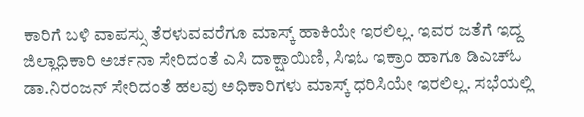ಕಾರಿಗೆ ಬಳಿ ವಾಪಸ್ಸು ತೆರಳುವವರೆಗೂ ಮಾಸ್ಕ್ ಹಾಕಿಯೇ ಇರಲಿಲ್ಲ. ಇವರ ಜತೆಗೆ ಇದ್ದ ಜಿಲ್ಲಾಧಿಕಾರಿ ಅರ್ಚನಾ ಸೇರಿದಂತೆ ಎಸಿ ದಾಕ್ಷಾಯಿಣಿ, ಸಿಇಓ ಇಕ್ರಾಂ ಹಾಗೂ ಡಿಎಚ್ಓ ಡಾ.ನಿರಂಜನ್ ಸೇರಿದಂತೆ ಹಲವು ಅಧಿಕಾರಿಗಳು ಮಾಸ್ಕ್ ಧರಿಸಿಯೇ ಇರಲಿಲ್ಲ. ಸಭೆಯಲ್ಲಿ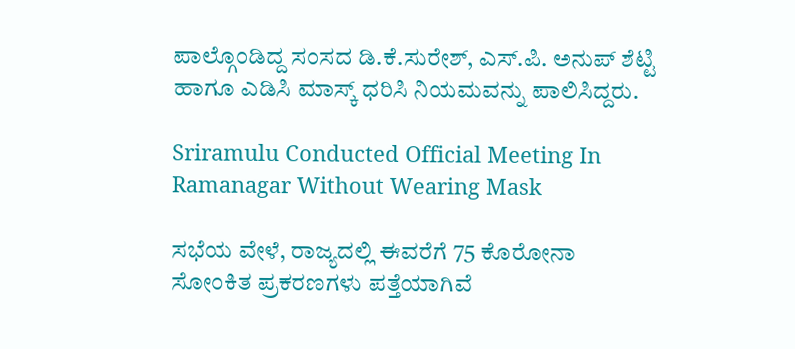ಪಾಲ್ಗೊಂಡಿದ್ದ ಸಂಸದ ಡಿ.ಕೆ.ಸುರೇಶ್, ಎಸ್.ಪಿ. ಅನುಪ್ ಶೆಟ್ಟಿ ಹಾಗೂ ಎಡಿಸಿ ಮಾಸ್ಕ್ ಧರಿಸಿ ನಿಯಮವನ್ನು ಪಾಲಿಸಿದ್ದರು.

Sriramulu Conducted Official Meeting In Ramanagar Without Wearing Mask

ಸಭೆಯ ವೇಳೆ, ರಾಜ್ಯದಲ್ಲಿ ಈವರೆಗೆ 75 ಕೊರೋನಾ ಸೋಂಕಿತ ಪ್ರಕರಣಗಳು ಪತ್ತೆಯಾಗಿವೆ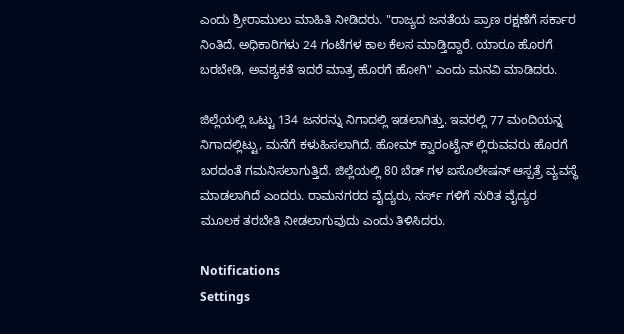ಎಂದು ಶ್ರೀರಾಮುಲು ಮಾಹಿತಿ ನೀಡಿದರು. "ರಾಜ್ಯದ ಜನತೆಯ ಪ್ರಾಣ ರಕ್ಷಣೆಗೆ ಸರ್ಕಾರ ನಿಂತಿದೆ. ಅಧಿಕಾರಿಗಳು 24 ಗಂಟೆಗಳ ಕಾಲ ಕೆಲಸ ಮಾಡ್ತಿದ್ದಾರೆ. ಯಾರೂ ಹೊರಗೆ ಬರಬೇಡಿ, ಅವಶ್ಯಕತೆ ಇದರೆ ಮಾತ್ರ ಹೊರಗೆ ಹೋಗಿ" ಎಂದು ಮನವಿ ಮಾಡಿದರು.

ಜಿಲ್ಲೆಯಲ್ಲಿ ಒಟ್ಟು 134 ಜನರನ್ನು ನಿಗಾದಲ್ಲಿ ಇಡಲಾಗಿತ್ತು. ಇವರಲ್ಲಿ 77 ಮಂದಿಯನ್ನ ನಿಗಾದಲ್ಲಿಟ್ಟು, ಮನೆಗೆ ಕಳುಹಿಸಲಾಗಿದೆ. ಹೋಮ್ ಕ್ವಾರಂಟೈನ್ ಲ್ಲಿರುವವರು ಹೊರಗೆ ಬರದಂತೆ ಗಮನಿಸಲಾಗುತ್ತಿದೆ. ಜಿಲ್ಲೆಯಲ್ಲಿ 80 ಬೆಡ್ ಗಳ ಐಸೊಲೇಷನ್ ಆಸ್ಪತ್ರೆ ವ್ಯವಸ್ಥೆ ಮಾಡಲಾಗಿದೆ ಎಂದರು. ರಾಮನಗರದ ವೈದ್ಯರು, ನರ್ಸ್ ಗಳಿಗೆ ನುರಿತ ವೈದ್ಯರ ಮೂಲಕ ತರಬೇತಿ ನೀಡಲಾಗುವುದು ಎಂದು ತಿಳಿಸಿದರು.

Notifications
Settings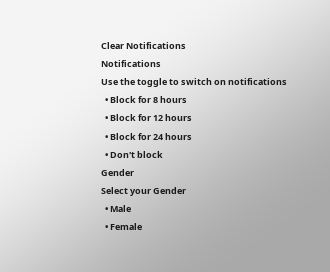Clear Notifications
Notifications
Use the toggle to switch on notifications
  • Block for 8 hours
  • Block for 12 hours
  • Block for 24 hours
  • Don't block
Gender
Select your Gender
  • Male
  • Female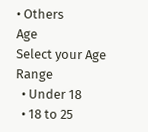• Others
Age
Select your Age Range
  • Under 18
  • 18 to 25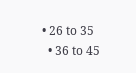• 26 to 35
  • 36 to 45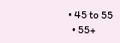• 45 to 55
  • 55+